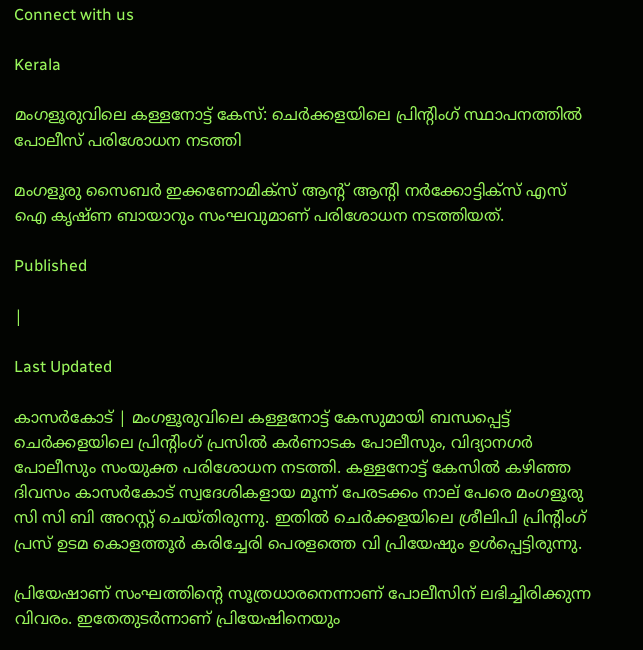Connect with us

Kerala

മംഗളൂരുവിലെ കള്ളനോട്ട് കേസ്: ചെര്‍ക്കളയിലെ പ്രിന്റിംഗ് സ്ഥാപനത്തില്‍ പോലീസ് പരിശോധന നടത്തി

മംഗളൂരു സൈബര്‍ ഇക്കണോമിക്‌സ് ആന്റ് ആന്റി നര്‍ക്കോട്ടിക്‌സ് എസ് ഐ കൃഷ്ണ ബായാറും സംഘവുമാണ് പരിശോധന നടത്തിയത്.

Published

|

Last Updated

കാസര്‍കോട് | മംഗളൂരുവിലെ കള്ളനോട്ട് കേസുമായി ബന്ധപ്പെട്ട് ചെര്‍ക്കളയിലെ പ്രിന്റിംഗ് പ്രസില്‍ കര്‍ണാടക പോലീസും, വിദ്യാനഗര്‍ പോലീസും സംയുക്ത പരിശോധന നടത്തി. കള്ളനോട്ട് കേസില്‍ കഴിഞ്ഞ ദിവസം കാസര്‍കോട് സ്വദേശികളായ മൂന്ന് പേരടക്കം നാല് പേരെ മംഗളൂരു സി സി ബി അറസ്റ്റ് ചെയ്തിരുന്നു. ഇതില്‍ ചെര്‍ക്കളയിലെ ശ്രീലിപി പ്രിന്റിംഗ് പ്രസ് ഉടമ കൊളത്തൂര്‍ കരിച്ചേരി പെരളത്തെ വി പ്രിയേഷും ഉള്‍പ്പെട്ടിരുന്നു.

പ്രിയേഷാണ് സംഘത്തിന്റെ സൂത്രധാരനെന്നാണ് പോലീസിന് ലഭിച്ചിരിക്കുന്ന വിവരം. ഇതേതുടര്‍ന്നാണ് പ്രിയേഷിനെയും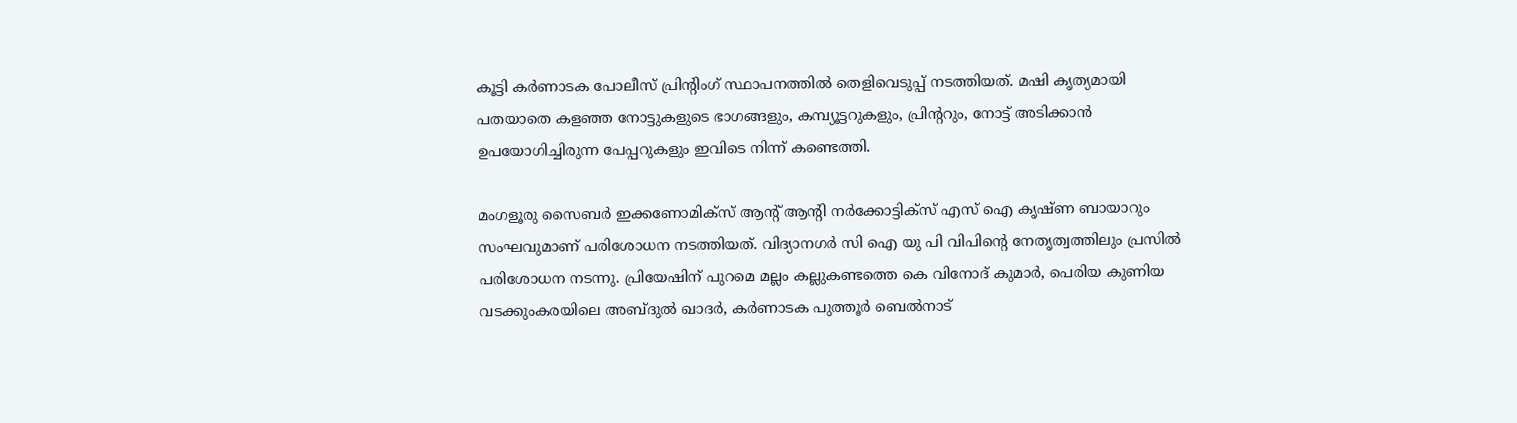കൂട്ടി കര്‍ണാടക പോലീസ് പ്രിന്റിംഗ് സ്ഥാപനത്തില്‍ തെളിവെടുപ്പ് നടത്തിയത്. മഷി കൃത്യമായി പതയാതെ കളഞ്ഞ നോട്ടുകളുടെ ഭാഗങ്ങളും, കമ്പ്യൂട്ടറുകളും, പ്രിന്ററും, നോട്ട് അടിക്കാന്‍ ഉപയോഗിച്ചിരുന്ന പേപ്പറുകളും ഇവിടെ നിന്ന് കണ്ടെത്തി.

മംഗളൂരു സൈബര്‍ ഇക്കണോമിക്‌സ് ആന്റ് ആന്റി നര്‍ക്കോട്ടിക്‌സ് എസ് ഐ കൃഷ്ണ ബായാറും സംഘവുമാണ് പരിശോധന നടത്തിയത്. വിദ്യാനഗര്‍ സി ഐ യു പി വിപിന്റെ നേതൃത്വത്തിലും പ്രസില്‍ പരിശോധന നടന്നു. പ്രിയേഷിന് പുറമെ മല്ലം കല്ലുകണ്ടത്തെ കെ വിനോദ് കുമാര്‍, പെരിയ കുണിയ വടക്കുംകരയിലെ അബ്ദുല്‍ ഖാദര്‍, കര്‍ണാടക പുത്തൂര്‍ ബെല്‍നാട്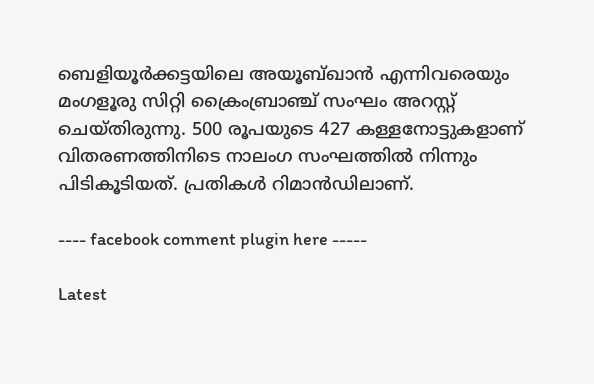ബെളിയൂര്‍ക്കട്ടയിലെ അയൂബ്ഖാന്‍ എന്നിവരെയും മംഗളൂരു സിറ്റി ക്രൈംബ്രാഞ്ച് സംഘം അറസ്റ്റ് ചെയ്തിരുന്നു. 500 രൂപയുടെ 427 കള്ളനോട്ടുകളാണ് വിതരണത്തിനിടെ നാലംഗ സംഘത്തില്‍ നിന്നും പിടികൂടിയത്. പ്രതികള്‍ റിമാന്‍ഡിലാണ്.

---- facebook comment plugin here -----

Latest